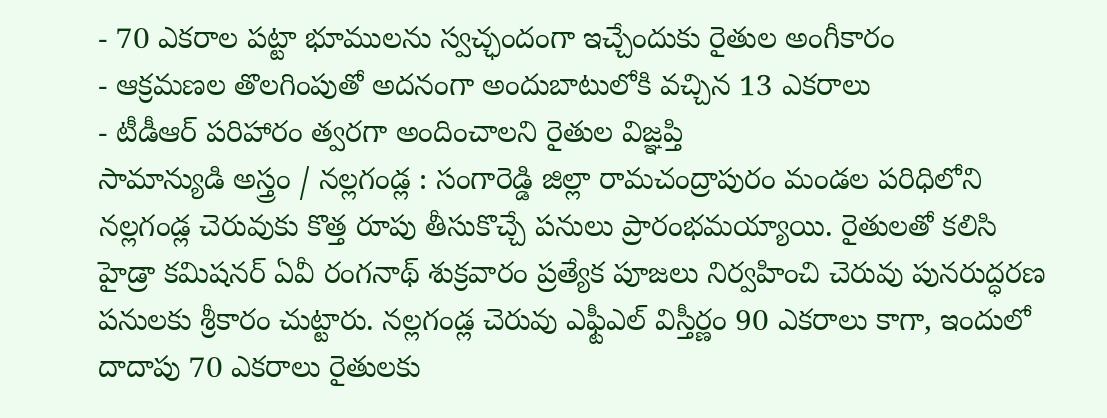- 70 ఎకరాల పట్టా భూములను స్వచ్ఛందంగా ఇచ్చేందుకు రైతుల అంగీకారం
- ఆక్రమణల తొలగింపుతో అదనంగా అందుబాటులోకి వచ్చిన 13 ఎకరాలు
- టీడీఆర్ పరిహారం త్వరగా అందించాలని రైతుల విజ్ఞప్తి
సామాన్యుడి అస్త్రం / నల్లగండ్ల : సంగారెడ్డి జిల్లా రామచంద్రాపురం మండల పరిధిలోని నల్లగండ్ల చెరువుకు కొత్త రూపు తీసుకొచ్చే పనులు ప్రారంభమయ్యాయి. రైతులతో కలిసి హైడ్రా కమిషనర్ ఏవీ రంగనాథ్ శుక్రవారం ప్రత్యేక పూజలు నిర్వహించి చెరువు పునరుద్ధరణ పనులకు శ్రీకారం చుట్టారు. నల్లగండ్ల చెరువు ఎఫ్టీఎల్ విస్తీర్ణం 90 ఎకరాలు కాగా, ఇందులో దాదాపు 70 ఎకరాలు రైతులకు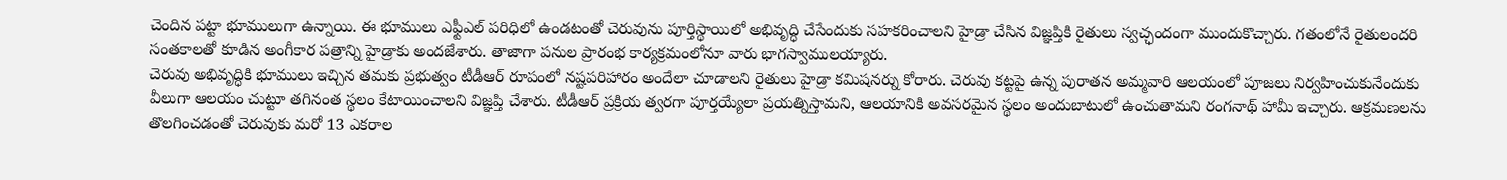చెందిన పట్టా భూములుగా ఉన్నాయి. ఈ భూములు ఎఫ్టీఎల్ పరిధిలో ఉండటంతో చెరువును పూర్తిస్థాయిలో అభివృద్ధి చేసేందుకు సహకరించాలని హైడ్రా చేసిన విజ్ఞప్తికి రైతులు స్వచ్ఛందంగా ముందుకొచ్చారు. గతంలోనే రైతులందరి సంతకాలతో కూడిన అంగీకార పత్రాన్ని హైడ్రాకు అందజేశారు. తాజాగా పనుల ప్రారంభ కార్యక్రమంలోనూ వారు భాగస్వాములయ్యారు.
చెరువు అభివృద్ధికి భూములు ఇచ్చిన తమకు ప్రభుత్వం టీడీఆర్ రూపంలో నష్టపరిహారం అందేలా చూడాలని రైతులు హైడ్రా కమిషనర్ను కోరారు. చెరువు కట్టపై ఉన్న పురాతన అమ్మవారి ఆలయంలో పూజలు నిర్వహించుకునేందుకు వీలుగా ఆలయం చుట్టూ తగినంత స్థలం కేటాయించాలని విజ్ఞప్తి చేశారు. టీడీఆర్ ప్రక్రియ త్వరగా పూర్తయ్యేలా ప్రయత్నిస్తామని, ఆలయానికి అవసరమైన స్థలం అందుబాటులో ఉంచుతామని రంగనాథ్ హామీ ఇచ్చారు. ఆక్రమణలను తొలగించడంతో చెరువుకు మరో 13 ఎకరాల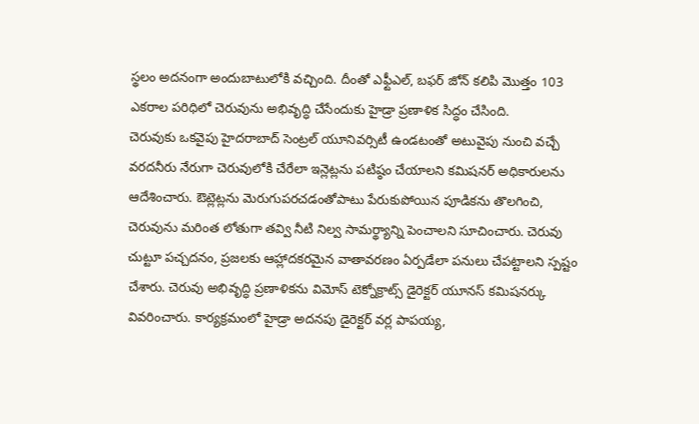స్థలం అదనంగా అందుబాటులోకి వచ్చింది. దీంతో ఎఫ్టీఎల్, బఫర్ జోన్ కలిపి మొత్తం 103 ఎకరాల పరిధిలో చెరువును అభివృద్ధి చేసేందుకు హైడ్రా ప్రణాళిక సిద్ధం చేసింది.
చెరువుకు ఒకవైపు హైదరాబాద్ సెంట్రల్ యూనివర్సిటీ ఉండటంతో అటువైపు నుంచి వచ్చే వరదనీరు నేరుగా చెరువులోకి చేరేలా ఇన్లెట్లను పటిష్ఠం చేయాలని కమిషనర్ అధికారులను ఆదేశించారు. ఔట్లెట్లను మెరుగుపరచడంతోపాటు పేరుకుపోయిన పూడికను తొలగించి, చెరువును మరింత లోతుగా తవ్వి నీటి నిల్వ సామర్థ్యాన్ని పెంచాలని సూచించారు. చెరువు చుట్టూ పచ్చదనం, ప్రజలకు ఆహ్లాదకరమైన వాతావరణం ఏర్పడేలా పనులు చేపట్టాలని స్పష్టం చేశారు. చెరువు అభివృద్ధి ప్రణాళికను విమోస్ టెక్నోక్రాట్స్ డైరెక్టర్ యూనస్ కమిషనర్కు వివరించారు. కార్యక్రమంలో హైడ్రా అదనపు డైరెక్టర్ వర్ల పాపయ్య,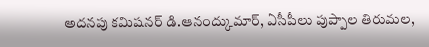అదనపు కమిషనర్ డి.ఆనంద్కుమార్, ఏసీపీలు పుప్పాల తిరుమల,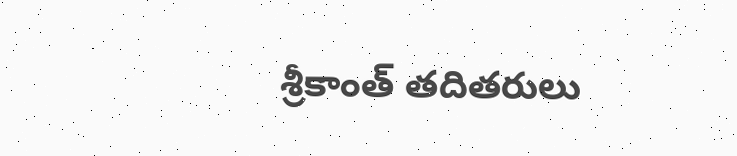శ్రీకాంత్ తదితరులు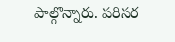పాల్గొన్నారు. పరిసర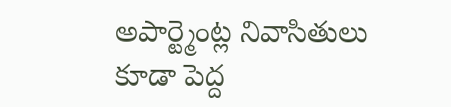అపార్ట్మెంట్ల నివాసితులు కూడా పెద్ద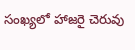సంఖ్యలో హాజరై చెరువు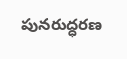పునరుద్ధరణ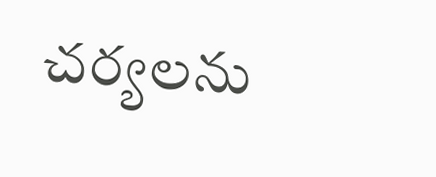చర్యలను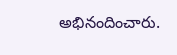అభినందించారు.